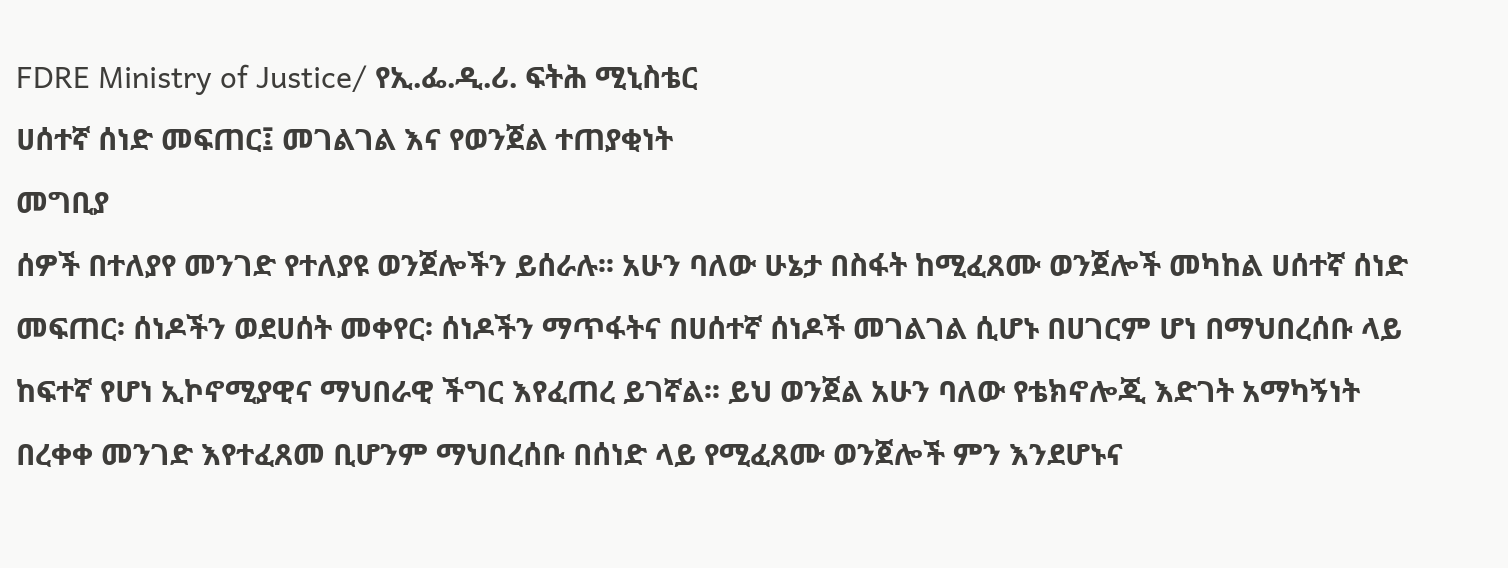FDRE Ministry of Justice/ የኢ.ፌ.ዲ.ሪ. ፍትሕ ሚኒስቴር
ሀሰተኛ ሰነድ መፍጠር፤ መገልገል እና የወንጀል ተጠያቂነት
መግቢያ
ሰዎች በተለያየ መንገድ የተለያዩ ወንጀሎችን ይሰራሉ፡፡ አሁን ባለው ሁኔታ በስፋት ከሚፈጸሙ ወንጀሎች መካከል ሀሰተኛ ሰነድ መፍጠር፡ ሰነዶችን ወደሀሰት መቀየር፡ ሰነዶችን ማጥፋትና በሀሰተኛ ሰነዶች መገልገል ሲሆኑ በሀገርም ሆነ በማህበረሰቡ ላይ ከፍተኛ የሆነ ኢኮኖሚያዊና ማህበራዊ ችግር እየፈጠረ ይገኛል፡፡ ይህ ወንጀል አሁን ባለው የቴክኖሎጂ እድገት አማካኝነት በረቀቀ መንገድ እየተፈጸመ ቢሆንም ማህበረሰቡ በሰነድ ላይ የሚፈጸሙ ወንጀሎች ምን እንደሆኑና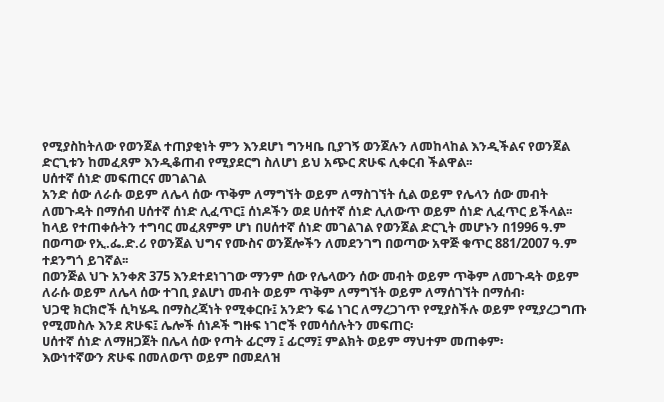የሚያስከትለው የወንጀል ተጠያቂነት ምን እንደሆነ ግንዛቤ ቢያገኝ ወንጀሉን ለመከላከል እንዲችልና የወንጀል ድርጊቱን ከመፈጸም እንዲቆጠብ የሚያደርግ ስለሆነ ይህ አጭር ጽሁፍ ሊቀርብ ችልዋል፡፡
ሀሰተኛ ሰነድ መፍጠርና መገልገል
አንድ ሰው ለራሱ ወይም ለሌላ ሰው ጥቅም ለማግኘት ወይም ለማስገኘት ሲል ወይም የሌላን ሰው መብት ለመጉዳት በማሰብ ሀሰተኛ ሰነድ ሊፈጥር፤ ሰነዶችን ወደ ሀሰተኛ ሰነድ ሊለውጥ ወይም ሰነድ ሊፈጥር ይችላል፡፡ ከላይ የተጠቀሱትን ተግባር መፈጸምም ሆነ በሀሰተኛ ሰነድ መገልገል የወንጀል ድርጊት መሆኑን በ1996 ዓ.ም በወጣው የኢ.ፌ.ድ.ሪ የወንጀል ህግና የሙስና ወንጀሎችን ለመደንገግ በወጣው አዋጅ ቁጥር 881/2007 ዓ.ም ተደንግጎ ይገኛል፡፡
በወንጅል ህጉ አንቀጽ 375 እንደተደነገገው ማንም ሰው የሌላውን ሰው መብት ወይም ጥቅም ለመጉዳት ወይም ለራሱ ወይም ለሌላ ሰው ተገቢ ያልሆነ መብት ወይም ጥቅም ለማግኘት ወይም ለማሰገኘት በማሰብ፡
ህጋዊ ክርክሮች ሲካሄዱ በማስረጃነት የሚቀርቡ፤ አንድን ፍሬ ነገር ለማረጋገጥ የሚያስችሉ ወይም የሚያረጋግጡ የሚመስሉ እንደ ጽሁፍ፤ ሌሎች ሰነዶች ግዙፍ ነገሮች የመሳሰሉትን መፍጠር፡
ሀሰተኛ ሰነድ ለማዘጋጀት በሌላ ሰው የጣት ፊርማ ፤ ፊርማ፤ ምልክት ወይም ማህተም መጠቀም፡
እውነተኛውን ጽሁፍ በመለወጥ ወይም በመደለዝ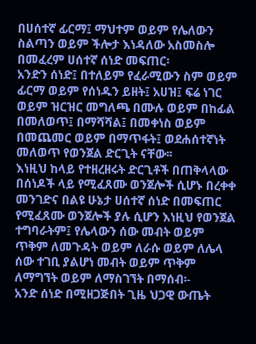በሀሰተኛ ፊርማ፤ ማህተም ወይም የሌለውን ስልጣን ወይም ችሎታ እነዳለው አስመስሎ በመፈረም ሀሰተኛ ሰነድ መፍጠር፡
አንድን ሰነድ፤ በተለይም የፈራሚውን ስም ወይም ፊርማ ወይም የሰነዱን ይዘት፤ አሀዝ፤ ፍሬ ነገር ወይም ዝርዝር መግለጫ በሙሉ ወይም በከፊል በመለወጥ፤ በማሻሻል፤ በመቀነስ ወይም በመጨመር ወይም በማጥፋት፤ ወደሐሰተኛነት መለወጥ የወንጀል ድርጊት ናቸው፡፡
እነዚህ ከላይ የተዘረዘሩት ድርጊቶች በጠቅላላው በሰነዶች ላይ የሚፈጸሙ ወንጀሎች ሲሆኑ በረቀቀ መንገድና በልዩ ሁኔታ ሀሰተኛ ሰነድ በመፍጠር የሚፈጸሙ ወንጀሎች ያሉ ሲሆን እነዚህ የወንጀል ተግባራትም፤ የሌላውን ሰው መብት ወይም ጥቅም ለመጉዳት ወይም ለራሱ ወይም ለሌላ ሰው ተገቢ ያልሆነ መብት ወይም ጥቅም ለማግኘት ወይም ለማስገኘት በማሰብ፡-
አንድ ሰነድ በሚዘጋጅበት ጊዜ ህጋዊ ውጤት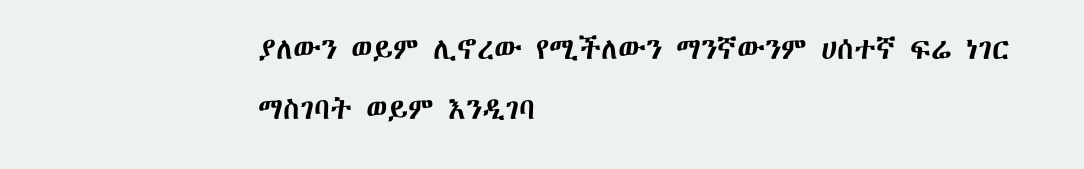ያለውን ወይም ሊኖረው የሚችለውን ማንኛውንም ሀሰተኛ ፍሬ ነገር ማስገባት ወይም እንዲገባ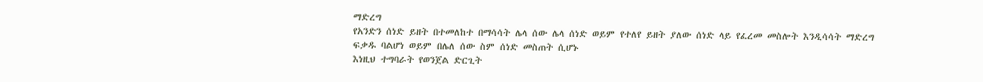ማድረግ
የአንድን ሰነድ ይዘት በተመለከተ በማሳሳት ሌላ ሰው ሌላ ሰነድ ወይም የተለየ ይዘት ያለው ሰነድ ላይ የፈረመ መስሎት እንዲሳሳት ማድረግ
ፍቃዱ ባልሆነ ወይም በሌለ ሰው ስም ሰነድ መስጠት ሲሆኑ
እነዚህ ተግባራት የወንጀል ድርጊት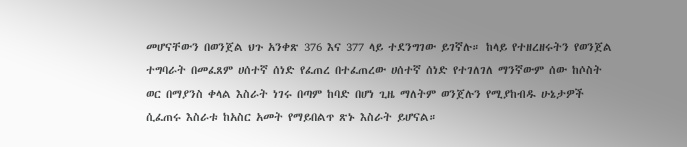መሆናቸውን በወንጀል ህጉ አንቀጽ 376 እና 377 ላይ ተደንግገው ይገኛሉ። ከላይ የተዘረዘሩትን የወንጀል ተግባራት በመፈጸም ሀሰተኛ ሰነድ የፈጠረ በተፈጠረው ሀሰተኛ ሰነድ የተገለገለ ማንኛውም ሰው ከሶስት ወር በማያንስ ቀላል እስራት ነገሩ በጣም ከባድ በሆነ ጊዜ ማለትም ወንጀሉን የሚያከብዱ ሁኔታዎች ሲፈጠሩ እስራቱ ከአስር አመት የማይበልጥ ጽኑ እስራት ይሆናል።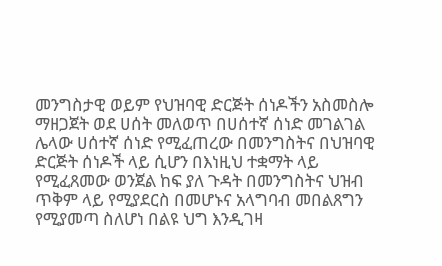መንግስታዊ ወይም የህዝባዊ ድርጅት ሰነዶችን አስመስሎ ማዘጋጀት ወደ ሀሰት መለወጥ በሀሰተኛ ሰነድ መገልገል
ሌላው ሀሰተኛ ሰነድ የሚፈጠረው በመንግስትና በህዝባዊ ድርጅት ሰነዶች ላይ ሲሆን በእነዚህ ተቋማት ላይ የሚፈጸመው ወንጀል ከፍ ያለ ጉዳት በመንግስትና ህዝብ ጥቅም ላይ የሚያደርስ በመሆኑና አላግባብ መበልጸግን የሚያመጣ ስለሆነ በልዩ ህግ እንዲገዛ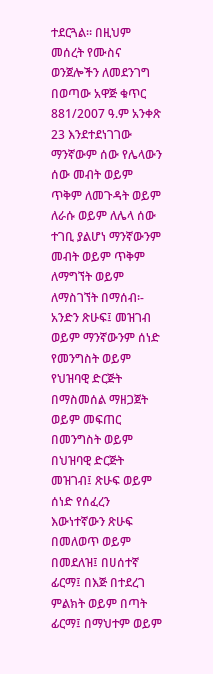ተደርጓል። በዚህም መሰረት የሙስና ወንጀሎችን ለመደንገግ በወጣው አዋጅ ቁጥር 881/2007 ዓ.ም አንቀጽ 23 እንደተደነገገው ማንኛውም ሰው የሌላውን ሰው መብት ወይም ጥቅም ለመጉዳት ወይም ለራሱ ወይም ለሌላ ሰው ተገቢ ያልሆነ ማንኛውንም መብት ወይም ጥቅም ለማግኘት ወይም ለማስገኘት በማሰብ፡-
አንድን ጽሁፍ፤ መዝገብ ወይም ማንኛውንም ሰነድ የመንግስት ወይም የህዝባዊ ድርጅት በማስመሰል ማዘጋጀት ወይም መፍጠር
በመንግስት ወይም በህዝባዊ ድርጅት መዝገብ፤ ጽሁፍ ወይም ሰነድ የሰፈረን እውነተኛውን ጽሁፍ በመለወጥ ወይም በመደለዝ፤ በሀሰተኛ ፊርማ፤ በእጅ በተደረገ ምልክት ወይም በጣት ፊርማ፤ በማህተም ወይም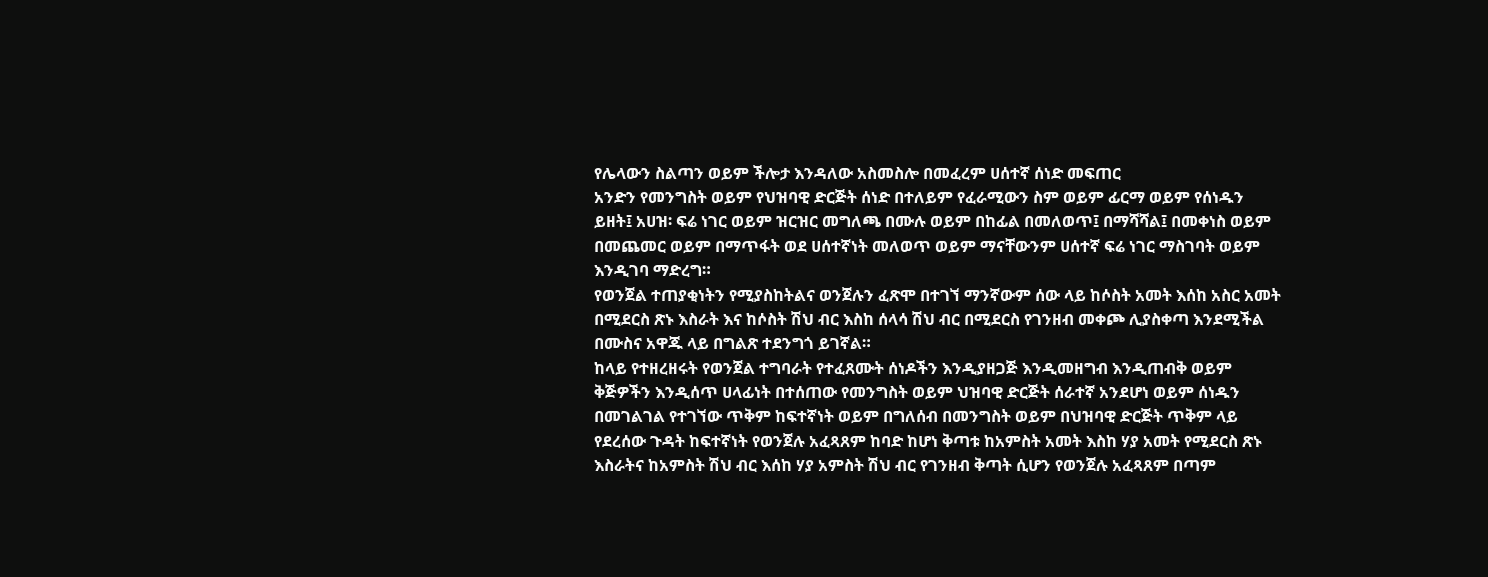የሌላውን ስልጣን ወይም ችሎታ እንዳለው አስመስሎ በመፈረም ሀሰተኛ ሰነድ መፍጠር
አንድን የመንግስት ወይም የህዝባዊ ድርጅት ሰነድ በተለይም የፈራሚውን ስም ወይም ፊርማ ወይም የሰነዱን ይዘት፤ አሀዝ፡ ፍሬ ነገር ወይም ዝርዝር መግለጫ በሙሉ ወይም በከፊል በመለወጥ፤ በማሻሻል፤ በመቀነስ ወይም በመጨመር ወይም በማጥፋት ወደ ሀሰተኛነት መለወጥ ወይም ማናቸውንም ሀሰተኛ ፍሬ ነገር ማስገባት ወይም እንዲገባ ማድረግ።
የወንጀል ተጠያቂነትን የሚያስከትልና ወንጀሉን ፈጽሞ በተገኘ ማንኛውም ሰው ላይ ከሶስት አመት እሰከ አስር አመት በሚደርስ ጽኑ እስራት እና ከሶስት ሽህ ብር እስከ ሰላሳ ሽህ ብር በሚደርስ የገንዘብ መቀጮ ሊያስቀጣ እንደሚችል በሙስና አዋጁ ላይ በግልጽ ተደንግጎ ይገኛል።
ከላይ የተዘረዘሩት የወንጀል ተግባራት የተፈጸሙት ሰነዶችን እንዲያዘጋጅ እንዲመዘግብ እንዲጠብቅ ወይም ቅጅዎችን እንዲሰጥ ሀላፊነት በተሰጠው የመንግስት ወይም ህዝባዊ ድርጅት ሰራተኛ አንደሆነ ወይም ሰነዱን በመገልገል የተገኘው ጥቅም ከፍተኛነት ወይም በግለሰብ በመንግስት ወይም በህዝባዊ ድርጅት ጥቅም ላይ የደረሰው ጉዳት ከፍተኛነት የወንጀሉ አፈጻጸም ከባድ ከሆነ ቅጣቱ ከአምስት አመት እስከ ሃያ አመት የሚደርስ ጽኑ እስራትና ከአምስት ሽህ ብር እሰከ ሃያ አምስት ሽህ ብር የገንዘብ ቅጣት ሲሆን የወንጀሉ አፈጻጸም በጣም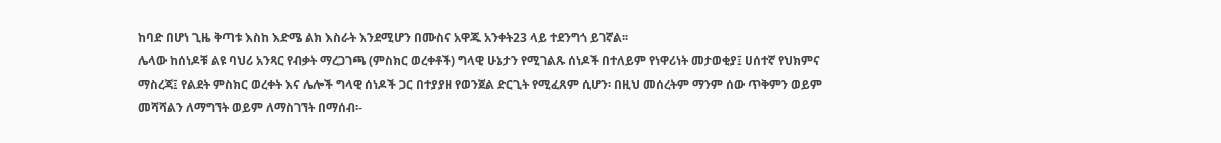ከባድ በሆነ ጊዜ ቅጣቱ እስከ እድሜ ልክ እስራት እንደሚሆን በሙስና አዋጁ አንቀት23 ላይ ተደንግጎ ይገኛል፡፡
ሌላው ከሰነዶቹ ልዩ ባህሪ አንጻር የብቃት ማረጋገጫ (ምስክር ወረቀቶች) ግላዊ ሁኔታን የሚገልጹ ሰነዶች በተለይም የነዋሪነት መታወቂያ፤ ሀሰተኛ የህክምና ማስረጃ፤ የልደት ምስክር ወረቀት እና ሌሎች ግላዊ ሰነዶች ጋር በተያያዘ የወንጀል ድርጊት የሚፈጸም ሲሆን፡ በዚህ መሰረትም ማንም ሰው ጥቅምን ወይም መሻሻልን ለማግኘት ወይም ለማስገኘት በማሰብ፡-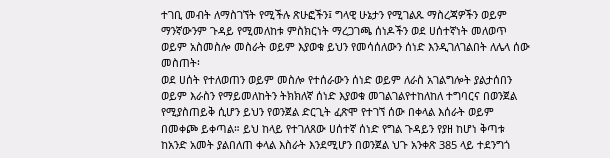ተገቢ መብት ለማስገኘት የሚችሉ ጽሁፎችን፤ ግላዊ ሁኔታን የሚገልጹ ማስረጃዎችን ወይም ማንኛውንም ጉዳይ የሚመለከቱ ምስክርነት ማረጋገጫ ሰነዶችን ወደ ሀሰተኛነት መለወጥ ወይም አስመስሎ መስራት ወይም እያወቁ ይህን የመሳሰለውን ሰነድ እንዲገለገልበት ለሌላ ሰው መስጠት፡
ወደ ሀሰት የተለወጠን ወይም መስሎ የተሰራውን ሰነድ ወይም ለራስ አገልግሎት ያልታሰበን ወይም እራስን የማይመለከትን ትክክለኛ ሰነድ እያወቁ መገልገልየተከለከለ ተግባርና በወንጀል የሚያስጠይቅ ሲሆን ይህን የወንጀል ድርጊት ፈጽሞ የተገኘ ሰው በቀላል እሰራት ወይም በመቀጮ ይቀጣል። ይህ ከላይ የተገለጸው ሀሰተኛ ሰነድ የግል ጉዳይን የያዘ ከሆነ ቅጣቱ ከአንድ አመት ያልበለጠ ቀላል እስራት እንደሚሆን በወንጀል ህጉ አንቀጽ 385 ላይ ተደንግጎ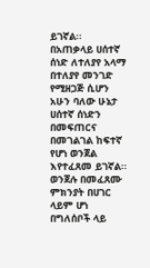ይገኛል፡፡
በአጠቃላይ ሀሰተኛ ሰነድ ለተለያየ አላማ በተለያየ መንገድ የሚዘጋጅ ሲሆን አሁን ባለው ሁኔታ ሀሰተኛ ሰነድን በመፍጠርና በመገልገል ከፍተኛ የሆነ ወንጀል እየተፈጸመ ይገኛል፡፡ ወንጀሉ በመፈጸሙ ምክንያት በሀገር ላይም ሆነ በግለሰቦች ላይ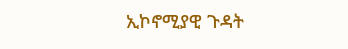ኢኮኖሚያዊ ጉዳት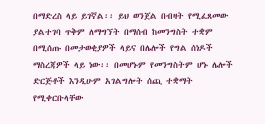በማድረስ ላይ ይገኛል፡፡ ይህ ወንጀል በብዛት የሚፈጸመው ያልተገባ ጥቅም ለማግኘት በማሰብ ከመንግስት ተቋም በሚሰጡ በመታወቂያዎች ላይና በሌሎች የግል ሰነዶች ማስረጃዎች ላይ ነው፡፡ በመሆኑም የመንግስትም ሆኑ ሌሎች ድርጅቶች እንዲሁም አገልግሎት ሰጪ ተቋማት የሚቀርቡላቸው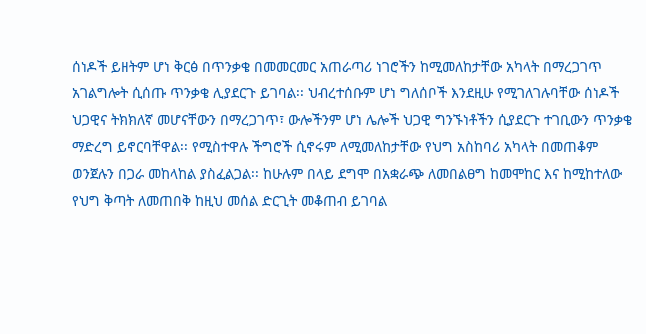ሰነዶች ይዘትም ሆነ ቅርፅ በጥንቃቄ በመመርመር አጠራጣሪ ነገሮችን ከሚመለከታቸው አካላት በማረጋገጥ አገልግሎት ሲሰጡ ጥንቃቄ ሊያደርጉ ይገባል፡፡ ህብረተሰቡም ሆነ ግለሰቦች እንደዚሁ የሚገለገሉባቸው ሰነዶች ህጋዊና ትክክለኛ መሆናቸውን በማረጋገጥ፣ ውሎችንም ሆነ ሌሎች ህጋዊ ግንኙነቶችን ሲያደርጉ ተገቢውን ጥንቃቄ ማድረግ ይኖርባቸዋል፡፡ የሚስተዋሉ ችግሮች ሲኖሩም ለሚመለከታቸው የህግ አስከባሪ አካላት በመጠቆም ወንጀሉን በጋራ መከላከል ያስፈልጋል፡፡ ከሁሉም በላይ ደግሞ በአቋራጭ ለመበልፀግ ከመሞከር እና ከሚከተለው የህግ ቅጣት ለመጠበቅ ከዚህ መሰል ድርጊት መቆጠብ ይገባል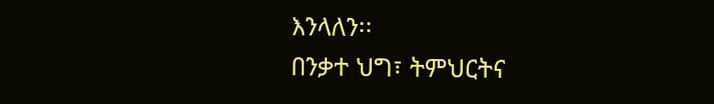እንላለን፡፡
በንቃተ ህግ፣ ትምህርትና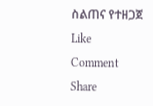ስልጠና የተዘጋጀ
Like
Comment
Share